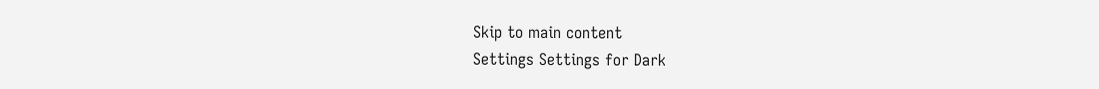Skip to main content
Settings Settings for Dark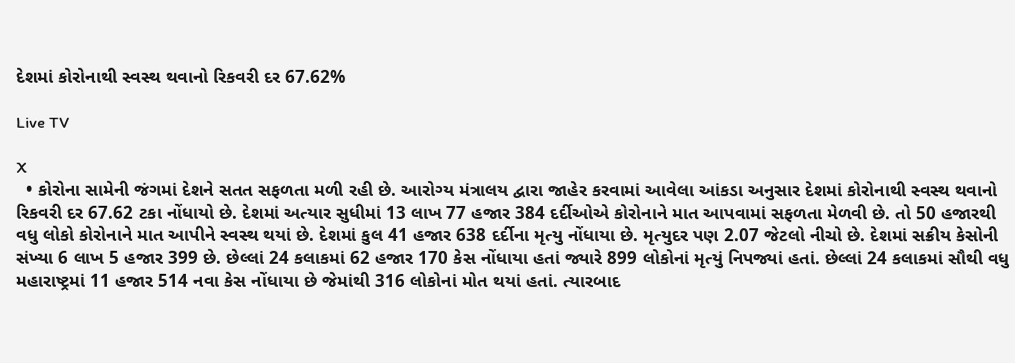દેશમાં કોરોનાથી સ્વસ્થ થવાનો રિકવરી દર 67.62%

Live TV

X
  • કોરોના સામેની જંગમાં દેશને સતત સફળતા મળી રહી છે. આરોગ્ય મંત્રાલય દ્વારા જાહેર કરવામાં આવેલા આંકડા અનુસાર દેશમાં કોરોનાથી સ્વસ્થ થવાનો રિકવરી દર 67.62 ટકા નોંધાયો છે. દેશમાં અત્યાર સુધીમાં 13 લાખ 77 હજાર 384 દર્દીઓએ કોરોનાને માત આપવામાં સફળતા મેળવી છે. તો 50 હજારથી વધુ લોકો કોરોનાને માત આપીને સ્વસ્થ થયાં છે. દેશમાં કુલ 41 હજાર 638 દર્દીના મૃત્યુ નોંધાયા છે. મૃત્યુદર પણ 2.07 જેટલો નીચો છે. દેશમાં સક્રીય કેસોની સંખ્યા 6 લાખ 5 હજાર 399 છે. છેલ્લાં 24 કલાકમાં 62 હજાર 170 કેસ નોંધાયા હતાં જ્યારે 899 લોકોનાં મૃત્યું નિપજ્યાં હતાં. છેલ્લાં 24 કલાકમાં સૌથી વધુ મહારાષ્ટ્રમાં 11 હજાર 514 નવા કેસ નોંધાયા છે જેમાંથી 316 લોકોનાં મોત થયાં હતાં. ત્યારબાદ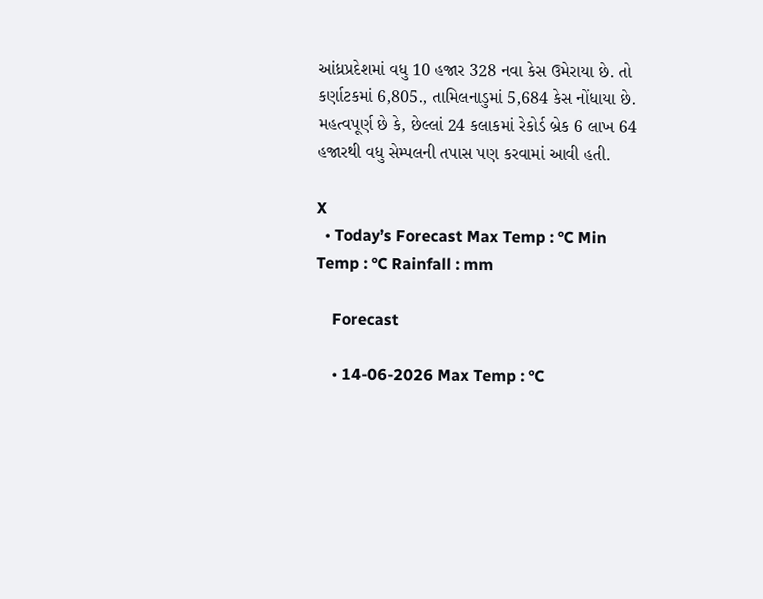આંધ્રપ્રદેશમાં વધુ 10 હજાર 328 નવા કેસ ઉમેરાયા છે. તો કર્ણાટકમાં 6,805., તામિલનાડુમાં 5,684 કેસ નોંધાયા છે. મહત્વપૂર્ણ છે કે, છેલ્લાં 24 કલાકમાં રેકોર્ડ બ્રેક 6 લાખ 64 હજારથી વધુ સેમ્પલની તપાસ પણ કરવામાં આવી હતી.

X
  • Today’s Forecast Max Temp : °C Min Temp : °C Rainfall : mm

    Forecast

    • 14-06-2026 Max Temp : °C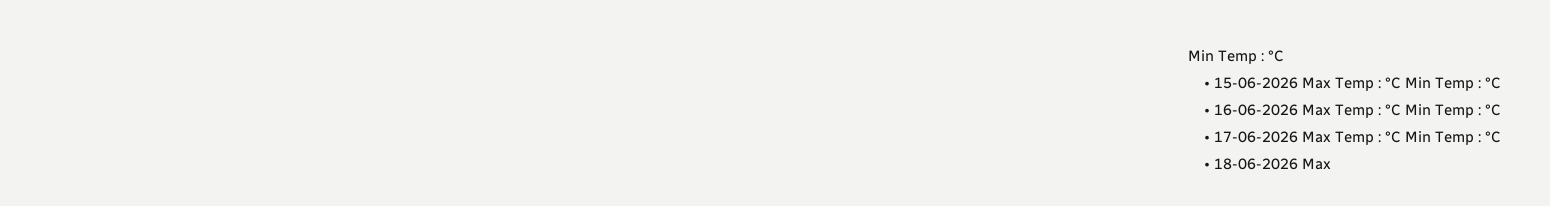Min Temp : °C
    • 15-06-2026 Max Temp : °C Min Temp : °C
    • 16-06-2026 Max Temp : °C Min Temp : °C
    • 17-06-2026 Max Temp : °C Min Temp : °C
    • 18-06-2026 Max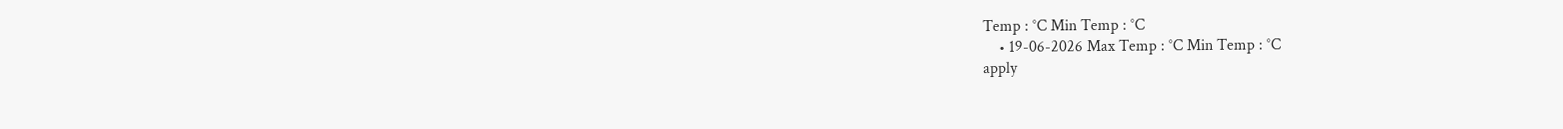Temp : °C Min Temp : °C
    • 19-06-2026 Max Temp : °C Min Temp : °C
apply